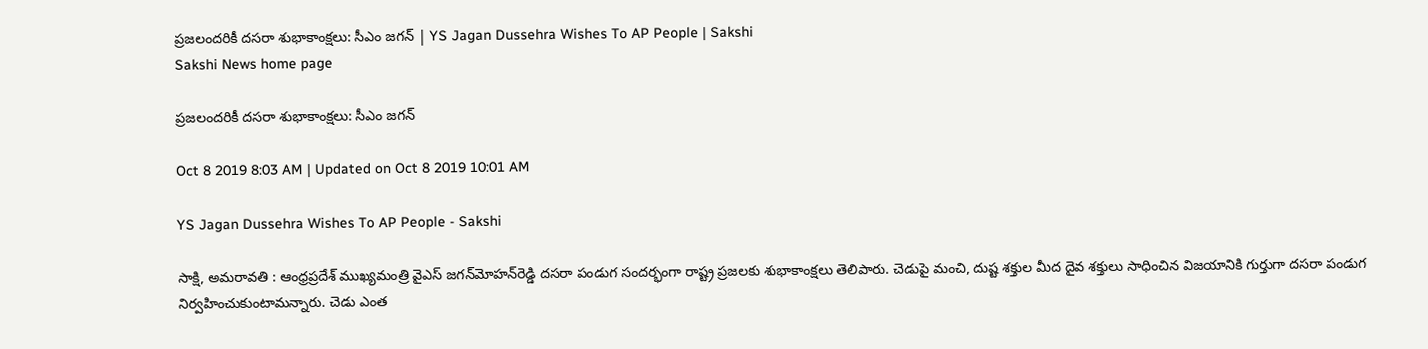ప్రజలందరికీ దసరా శుభాకాంక్షలు: సీఎం జగన్‌ | YS Jagan Dussehra Wishes To AP People | Sakshi
Sakshi News home page

ప్రజలందరికీ దసరా శుభాకాంక్షలు: సీఎం జగన్‌

Oct 8 2019 8:03 AM | Updated on Oct 8 2019 10:01 AM

YS Jagan Dussehra Wishes To AP People - Sakshi

సాక్షి, అమరావతి : ఆంధ్రప్రదేశ్‌ ముఖ్యమంత్రి వైఎస్‌ జగన్‌మోహన్‌రెడ్డి దసరా పండుగ సందర్భంగా రాష్ట్ర ప్రజలకు శుభాకాంక్షలు తెలిపారు. చెడుపై మంచి, దుష్ట శక్తుల మీద దైవ శక్తులు సాధించిన విజయానికి గుర్తుగా దసరా పండుగ నిర్వహించుకుంటామన్నారు. చెడు ఎంత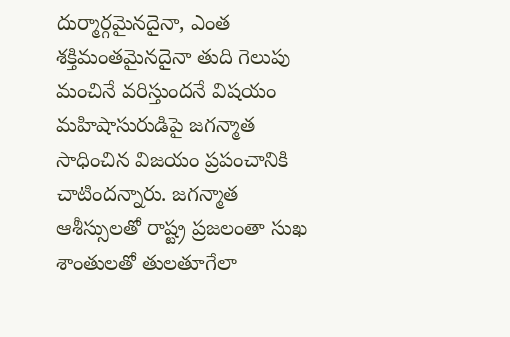దుర్మార్గమైనదైనా, ఎంత శక్తిమంతమైనదైనా తుది గెలుపు మంచినే వరిస్తుందనే విషయం మహిషాసురుడిపై జగన్మాత సాధించిన విజయం ప్రపంచానికి చాటిందన్నారు. జగన్మాత ఆశీస్సులతో రాష్ట్ర ప్రజలంతా సుఖ శాంతులతో తులతూగేలా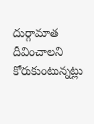దుర్గామాత దీవించాలని కోరుకుంటున్నట్లు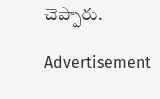చెప్పారు.

Advertisement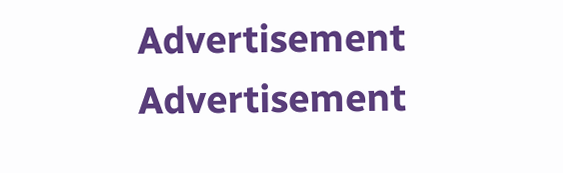Advertisement
Advertisement